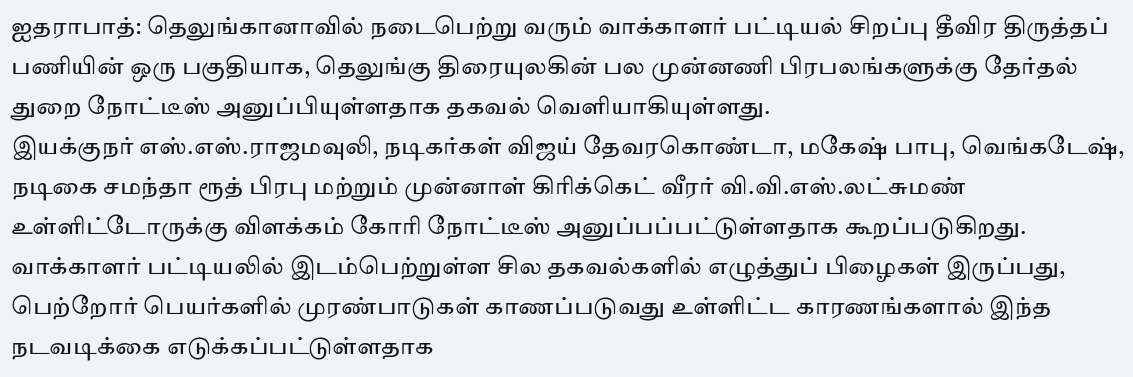ஐதராபாத்: தெலுங்கானாவில் நடைபெற்று வரும் வாக்காளர் பட்டியல் சிறப்பு தீவிர திருத்தப் பணியின் ஒரு பகுதியாக, தெலுங்கு திரையுலகின் பல முன்னணி பிரபலங்களுக்கு தேர்தல் துறை நோட்டீஸ் அனுப்பியுள்ளதாக தகவல் வெளியாகியுள்ளது.
இயக்குநர் எஸ்.எஸ்.ராஜமவுலி, நடிகர்கள் விஜய் தேவரகொண்டா, மகேஷ் பாபு, வெங்கடேஷ், நடிகை சமந்தா ரூத் பிரபு மற்றும் முன்னாள் கிரிக்கெட் வீரர் வி.வி.எஸ்.லட்சுமண் உள்ளிட்டோருக்கு விளக்கம் கோரி நோட்டீஸ் அனுப்பப்பட்டுள்ளதாக கூறப்படுகிறது.
வாக்காளர் பட்டியலில் இடம்பெற்றுள்ள சில தகவல்களில் எழுத்துப் பிழைகள் இருப்பது, பெற்றோர் பெயர்களில் முரண்பாடுகள் காணப்படுவது உள்ளிட்ட காரணங்களால் இந்த நடவடிக்கை எடுக்கப்பட்டுள்ளதாக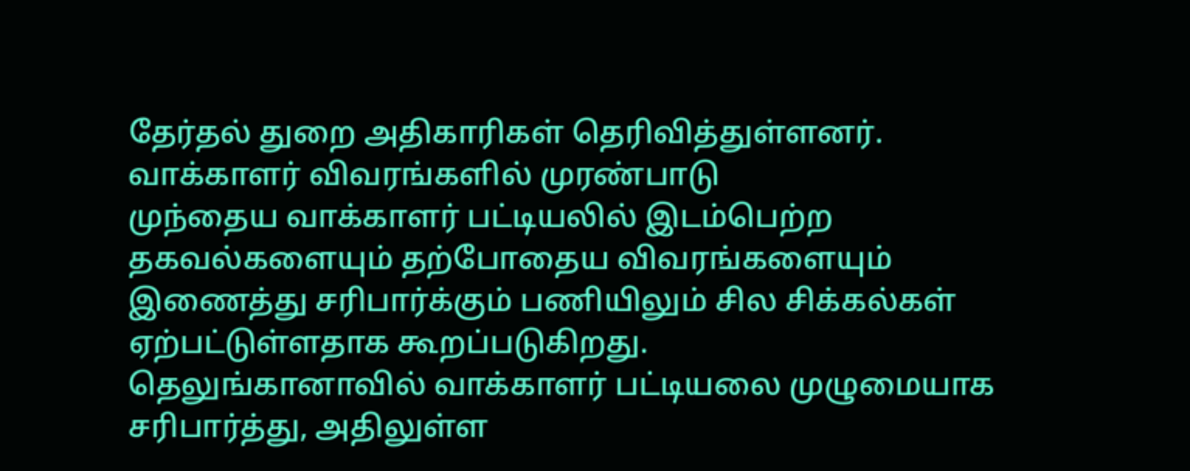தேர்தல் துறை அதிகாரிகள் தெரிவித்துள்ளனர்.
வாக்காளர் விவரங்களில் முரண்பாடு
முந்தைய வாக்காளர் பட்டியலில் இடம்பெற்ற தகவல்களையும் தற்போதைய விவரங்களையும் இணைத்து சரிபார்க்கும் பணியிலும் சில சிக்கல்கள் ஏற்பட்டுள்ளதாக கூறப்படுகிறது.
தெலுங்கானாவில் வாக்காளர் பட்டியலை முழுமையாக சரிபார்த்து, அதிலுள்ள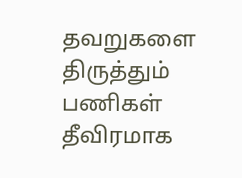தவறுகளை திருத்தும் பணிகள் தீவிரமாக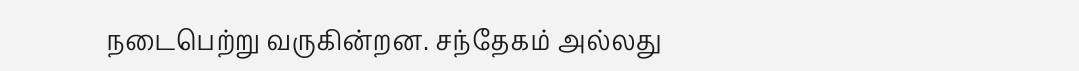நடைபெற்று வருகின்றன. சந்தேகம் அல்லது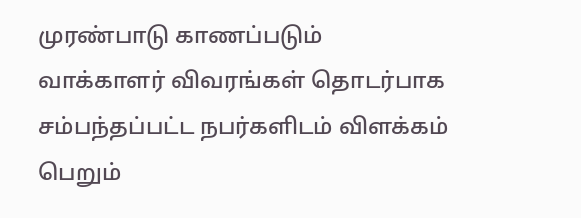முரண்பாடு காணப்படும் வாக்காளர் விவரங்கள் தொடர்பாக சம்பந்தப்பட்ட நபர்களிடம் விளக்கம் பெறும்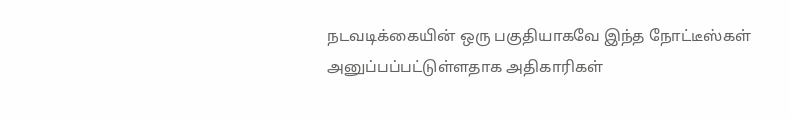நடவடிக்கையின் ஒரு பகுதியாகவே இந்த நோட்டீஸ்கள் அனுப்பப்பட்டுள்ளதாக அதிகாரிகள்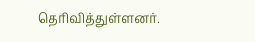தெரிவித்துள்ளனர்.